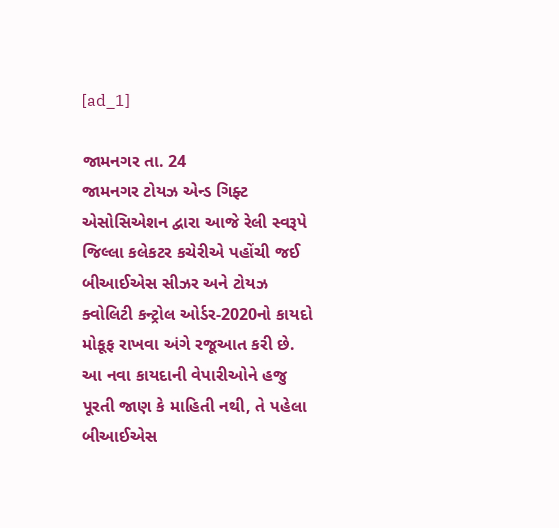[ad_1]

જામનગર તા. 24
જામનગર ટોયઝ એન્ડ ગિફ્ટ એસોસિએશન દ્વારા આજે રેલી સ્વરૂપે જિલ્લા કલેકટર કચેરીએ પહોંચી જઈ બીઆઈએસ સીઝર અને ટોયઝ ક્વોલિટી કન્ટ્રોલ ઓર્ડર-2020નો કાયદો મોકૂફ રાખવા અંગે રજૂઆત કરી છે. આ નવા કાયદાની વેપારીઓને હજુ પૂરતી જાણ કે માહિતી નથી, તે પહેલા બીઆઈએસ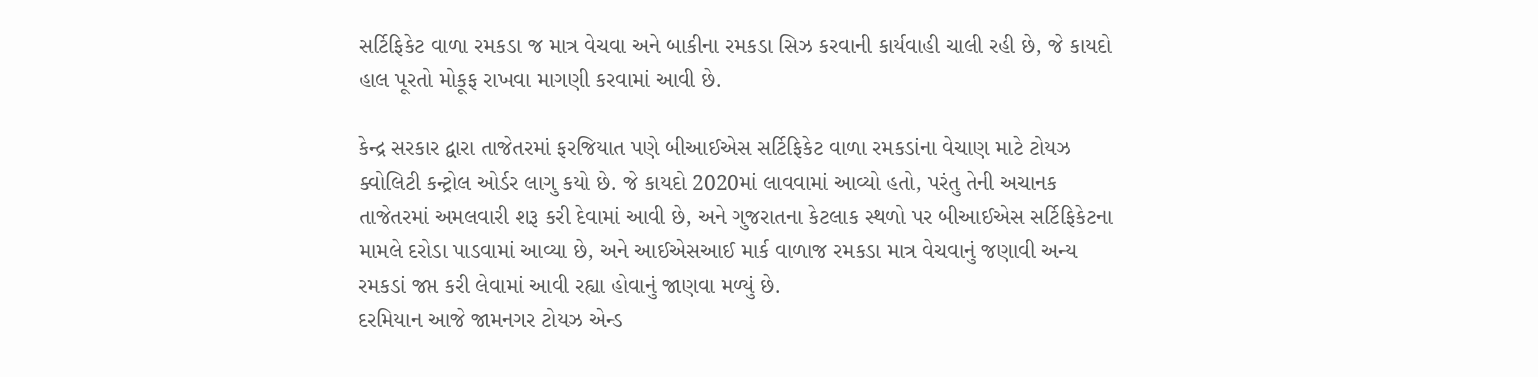સર્ટિફિકેટ વાળા રમકડા જ માત્ર વેચવા અને બાકીના રમકડા સિઝ કરવાની કાર્યવાહી ચાલી રહી છે, જે કાયદો હાલ પૂરતો મોકૂફ રાખવા માગણી કરવામાં આવી છે.

કેન્દ્ર સરકાર દ્વારા તાજેતરમાં ફરજિયાત પણે બીઆઈએસ સર્ટિફિકેટ વાળા રમકડાંના વેચાણ માટે ટોયઝ ક્વોલિટી કન્ટ્રોલ ઓર્ડર લાગુ કયો છે. જે કાયદો 2020માં લાવવામાં આવ્યો હતો, પરંતુ તેની અચાનક તાજેતરમાં અમલવારી શરૂ કરી દેવામાં આવી છે, અને ગુજરાતના કેટલાક સ્થળો પર બીઆઈએસ સર્ટિફિકેટના મામલે દરોડા પાડવામાં આવ્યા છે, અને આઈએસઆઈ માર્ક વાળાજ રમકડા માત્ર વેચવાનું જણાવી અન્ય રમકડાં જપ્ત કરી લેવામાં આવી રહ્યા હોવાનું જાણવા મળ્યું છે.
દરમિયાન આજે જામનગર ટોયઝ એન્ડ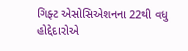ગિફ્ટ એસોસિએશનના 22થી વધુ હોદ્દેદારોએ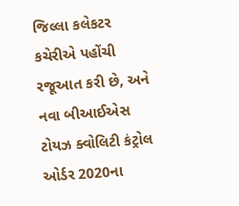જિલ્લા કલેકટર કચેરીએ પહોંચી રજૂઆત કરી છે, અને નવા બીઆઈએસ ટોયઝ ક્વોલિટી કંટ્રોલ ઓર્ડર 2020ના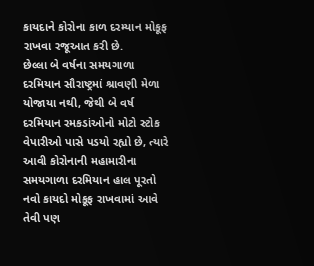કાયદાને કોરોના કાળ દરમ્યાન મોકૂફ રાખવા રજૂઆત કરી છે.
છેલ્લા બે વર્ષના સમયગાળા દરમિયાન સૌરાષ્ટ્રમાં શ્રાવણી મેળા યોજાયા નથી, જેથી બે વર્ષ દરમિયાન રમકડાંઓનો મોટો સ્ટોક વેપારીઓ પાસે પડયો રહ્યો છે, ત્યારે આવી કોરોનાની મહામારીના સમયગાળા દરમિયાન હાલ પૂરતો નવો કાયદો મોકૂફ રાખવામાં આવે તેવી પણ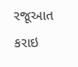રજૂઆત કરાઇ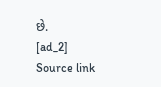છે.
[ad_2]
Source link